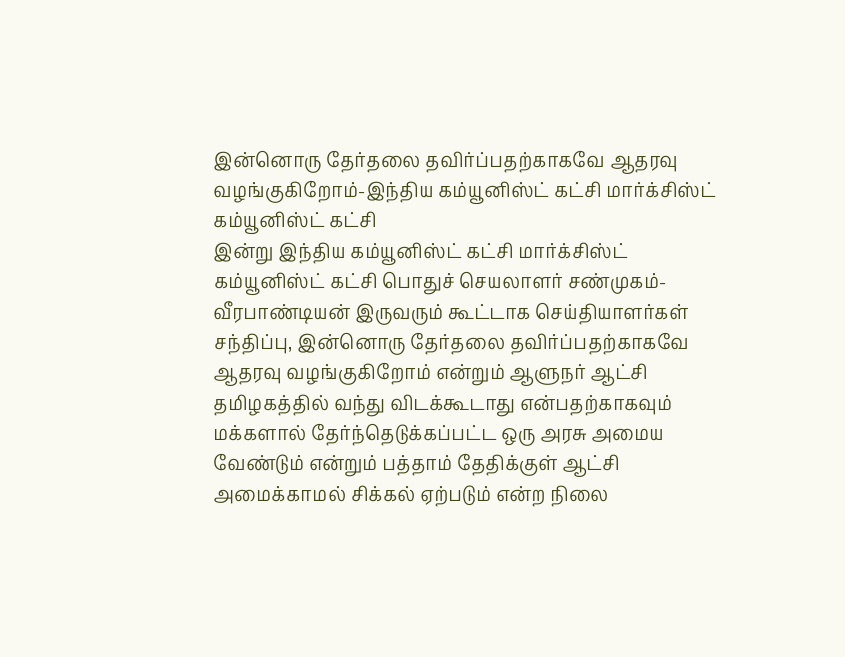இன்னொரு தேர்தலை தவிர்ப்பதற்காகவே ஆதரவு வழங்குகிறோம்-இந்திய கம்யூனிஸ்ட் கட்சி மார்க்சிஸ்ட் கம்யூனிஸ்ட் கட்சி
இன்று இந்திய கம்யூனிஸ்ட் கட்சி மார்க்சிஸ்ட் கம்யூனிஸ்ட் கட்சி பொதுச் செயலாளர் சண்முகம்- வீரபாண்டியன் இருவரும் கூட்டாக செய்தியாளர்கள் சந்திப்பு, இன்னொரு தேர்தலை தவிர்ப்பதற்காகவே ஆதரவு வழங்குகிறோம் என்றும் ஆளுநர் ஆட்சி தமிழகத்தில் வந்து விடக்கூடாது என்பதற்காகவும் மக்களால் தேர்ந்தெடுக்கப்பட்ட ஒரு அரசு அமைய வேண்டும் என்றும் பத்தாம் தேதிக்குள் ஆட்சி அமைக்காமல் சிக்கல் ஏற்படும் என்ற நிலை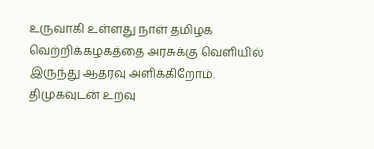உருவாகி உள்ளது நாள் தமிழக வெற்றிக்கழகத்தை அரசுக்கு வெளியில் இருந்து ஆதரவு அளிக்கிறோம். திமுகவுடன் உறவு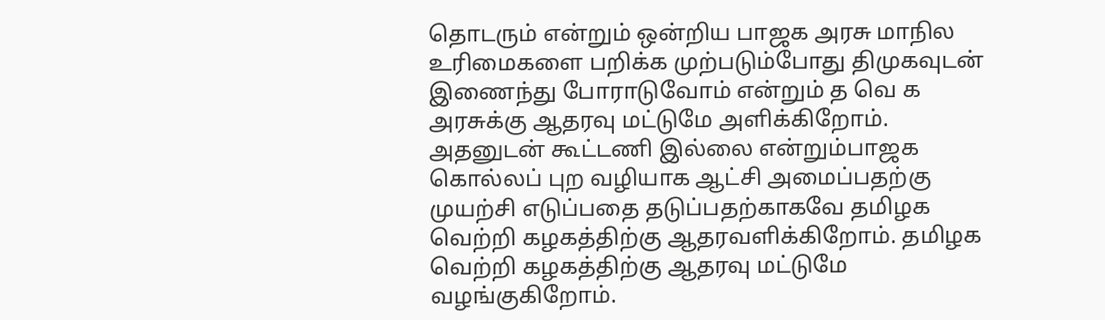தொடரும் என்றும் ஒன்றிய பாஜக அரசு மாநில உரிமைகளை பறிக்க முற்படும்போது திமுகவுடன் இணைந்து போராடுவோம் என்றும் த வெ க அரசுக்கு ஆதரவு மட்டுமே அளிக்கிறோம். அதனுடன் கூட்டணி இல்லை என்றும்பாஜக கொல்லப் புற வழியாக ஆட்சி அமைப்பதற்கு முயற்சி எடுப்பதை தடுப்பதற்காகவே தமிழக வெற்றி கழகத்திற்கு ஆதரவளிக்கிறோம். தமிழக வெற்றி கழகத்திற்கு ஆதரவு மட்டுமே வழங்குகிறோம்.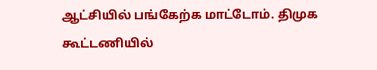ஆட்சியில் பங்கேற்க மாட்டோம். திமுக கூட்டணியில்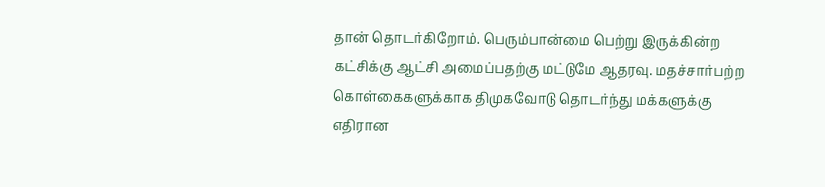தான் தொடர்கிறோம். பெரும்பான்மை பெற்று இருக்கின்ற கட்சிக்கு ஆட்சி அமைப்பதற்கு மட்டுமே ஆதரவு. மதச்சார்பற்ற கொள்கைகளுக்காக திமுகவோடு தொடர்ந்து மக்களுக்கு எதிரான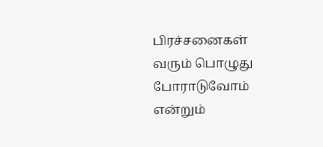பிரச்சனைகள் வரும் பொழுது போராடுவோம் என்றும்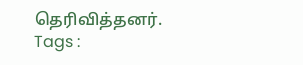தெரிவித்தனர்.
Tags :